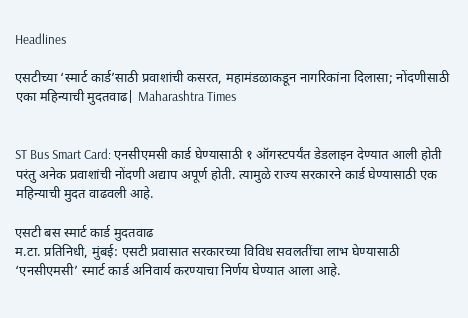Headlines

एसटीच्या ‘स्मार्ट कार्ड’साठी प्रवाशांची कसरत, महामंडळाकडून नागरिकांना दिलासा; नोंदणीसाठी एका महिन्याची मुदतवाढ| Maharashtra Times


ST Bus Smart Card: एनसीएमसी कार्ड घेण्यासाठी १ ऑगस्टपर्यंत डेडलाइन देण्यात आली होती परंतु अनेक प्रवाशांची नोंदणी अद्याप अपूर्ण होती. त्यामुळे राज्य सरकारने कार्ड घेण्यासाठी एक महिन्याची मुदत वाढवली आहे.

एसटी बस स्मार्ट कार्ड मुदतवाढ
म.टा. प्रतिनिधी, मुंबई: एसटी प्रवासात सरकारच्या विविध सवलतींचा लाभ घेण्यासाठी ‘एनसीएमसी’ स्मार्ट कार्ड अनिवार्य करण्याचा निर्णय घेण्यात आला आहे.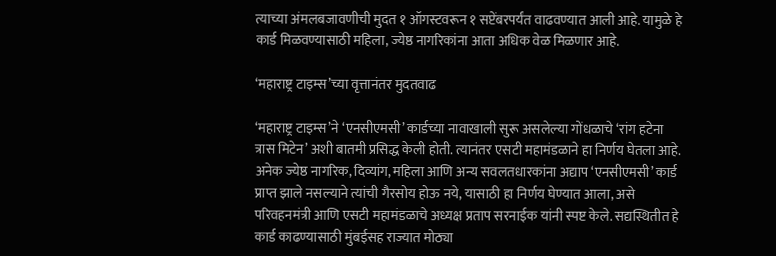त्याच्या अंमलबजावणीची मुदत १ ऑगस्टवरून १ सप्टेंबरपर्यंत वाढवण्यात आली आहे. यामुळे हे कार्ड मिळवण्यासाठी महिला, ज्येष्ठ नागरिकांना आता अधिक वेळ मिळणार आहे.

‘महाराष्ट्र टाइम्स’च्या वृत्तानंतर मुदतवाढ

‘महाराष्ट्र टाइम्स’ने ‘एनसीएमसी’ कार्डच्या नावाखाली सुरू असलेल्या गोंधळाचे ‘रांग हटेना त्रास मिटेन’ अशी बातमी प्रसिद्ध केली होती. त्यानंतर एसटी महामंडळाने हा निर्णय घेतला आहे. अनेक ज्येष्ठ नागरिक, दिव्यांग, महिला आणि अन्य सवलतधारकांना अद्याप ‘एनसीएमसी’ कार्ड प्राप्त झाले नसल्याने त्यांची गैरसोय होऊ नये, यासाठी हा निर्णय घेण्यात आला, असे परिवहनमंत्री आणि एसटी महामंडळाचे अध्यक्ष प्रताप सरनाईक यांनी स्पष्ट केले. सद्यस्थितीत हे कार्ड काढण्यासाठी मुंबईसह राज्यात मोठ्या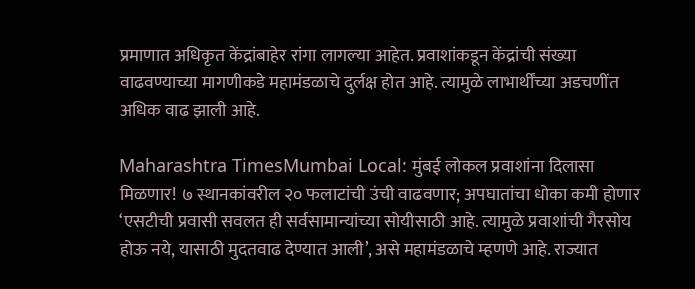प्रमाणात अधिकृत केंद्रांबाहेर रांगा लागल्या आहेत. प्रवाशांकडून केंद्रांची संख्या वाढवण्याच्या मागणीकडे महामंडळाचे दुर्लक्ष होत आहे. त्यामुळे लाभार्थींच्या अडचणींत अधिक वाढ झाली आहे.

Maharashtra TimesMumbai Local: मुंबई लोकल प्रवाशांना दिलासा मिळणार! ७ स्थानकांवरील २० फलाटांची उंची वाढवणार; अपघातांचा धोका कमी होणार
‘एसटीची प्रवासी सवलत ही सर्वसामान्यांच्या सोयीसाठी आहे. त्यामुळे प्रवाशांची गैरसोय होऊ नये, यासाठी मुदतवाढ देण्यात आली’, असे महामंडळाचे म्हणणे आहे. राज्यात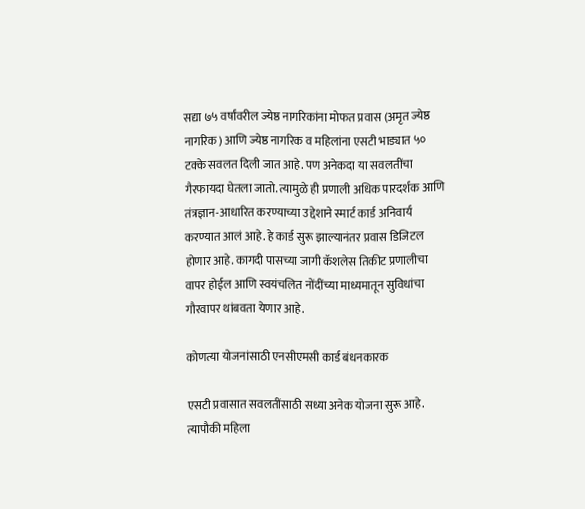सद्या ७५ वर्षांवरील ज्येष्ठ नागरिकांना मोफत प्रवास (अमृत ज्येष्ठ नागरिक) आणि ज्येष्ठ नागरिक व महिलांना एसटी भाड्यात ५० टक्के सवलत दिली जात आहे. पण अनेकदा या सवलतींचा गैरफायदा घेतला जातो. त्यामुळे ही प्रणाली अधिक पारदर्शक आणि तंत्रज्ञान-आधारित करण्याच्या उद्देशाने स्मार्ट कार्ड अनिवार्य करण्यात आलं आहे. हे कार्ड सुरू झाल्यानंतर प्रवास डिजिटल होणार आहे. कागदी पासच्या जागी कॅशलेस तिकीट प्रणालीचा वापर होईल आणि स्वयंचलित नोंदींच्या माध्यमातून सुविधांचा गौरवापर थांबवता येणार आहे.

कोणत्या योजनांसाठी एनसीएमसी कार्ड बंधनकारक

एसटी प्रवासात सवलतींसाठी सध्या अनेक योजना सुरू आहे. त्यापौकी महिला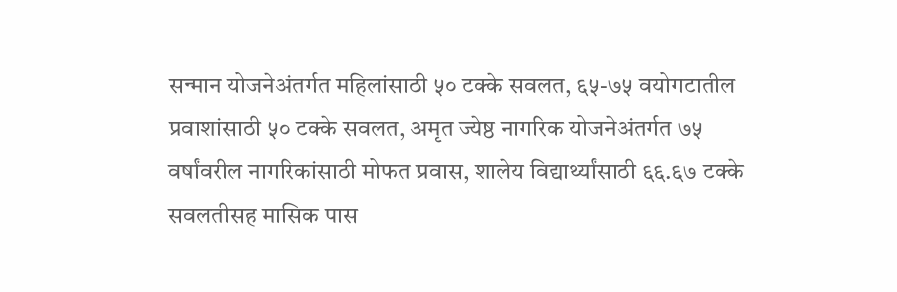सन्मान योजनेअंतर्गत महिलांसाठी ५० टक्के सवलत, ६५-७५ वयोगटातील प्रवाशांसाठी ५० टक्के सवलत, अमृत ज्येष्ठ नागरिक योजनेअंतर्गत ७५ वर्षांवरील नागरिकांसाठी मोफत प्रवास, शालेय विद्यार्थ्यांसाठी ६६.६७ टक्के सवलतीसह मासिक पास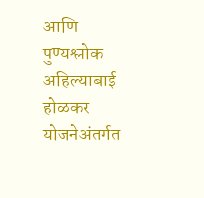आणि पुण्यश्लोक अहिल्याबाई होळकर योजनेअंतर्गत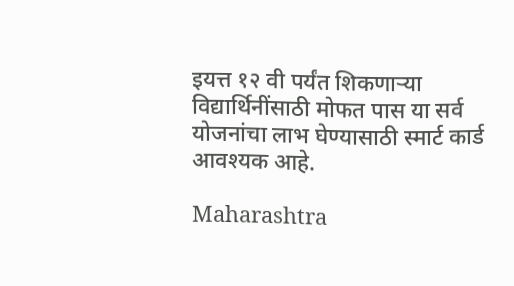इयत्त १२ वी पर्यंत शिकणाऱ्या विद्यार्थिनींसाठी मोफत पास या सर्व योजनांचा लाभ घेण्यासाठी स्मार्ट कार्ड आवश्यक आहे.

Maharashtra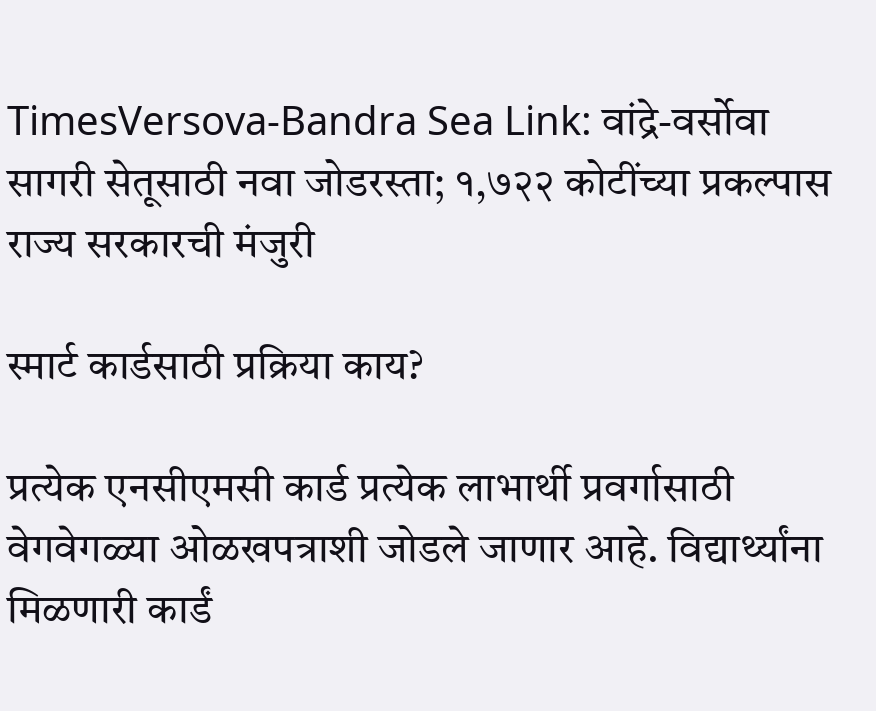TimesVersova-Bandra Sea Link: वांद्रे-वर्सोवा सागरी सेतूसाठी नवा जोडरस्ता; १,७२२ कोटींच्या प्रकल्पास राज्य सरकारची मंजुरी

स्मार्ट कार्डसाठी प्रक्रिया काय?

प्रत्येक एनसीएमसी कार्ड प्रत्येक लाभार्थी प्रवर्गासाठी वेगवेगळ्या ओळखपत्राशी जोडले जाणार आहे. विद्यार्थ्यांना मिळणारी कार्डं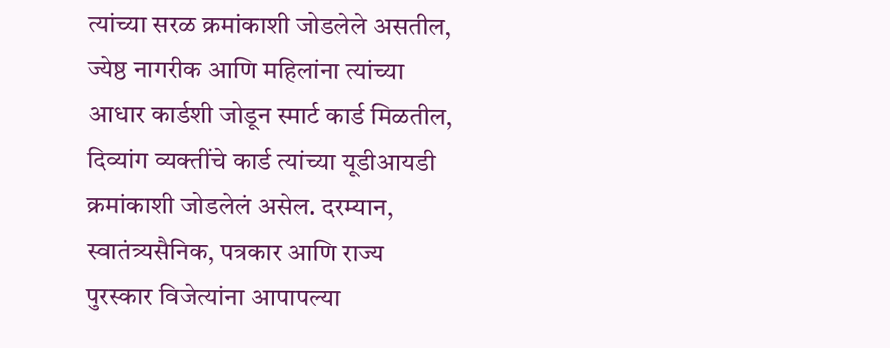त्यांच्या सरळ क्रमांकाशी जोडलेले असतील, ज्येष्ठ नागरीक आणि महिलांना त्यांच्या आधार कार्डशी जोडून स्मार्ट कार्ड मिळतील, दिव्यांग व्यक्तींचे कार्ड त्यांच्या यूडीआयडी क्रमांकाशी जोडलेलं असेल. दरम्यान, स्वातंत्र्यसैनिक, पत्रकार आणि राज्य पुरस्कार विजेत्यांना आपापल्या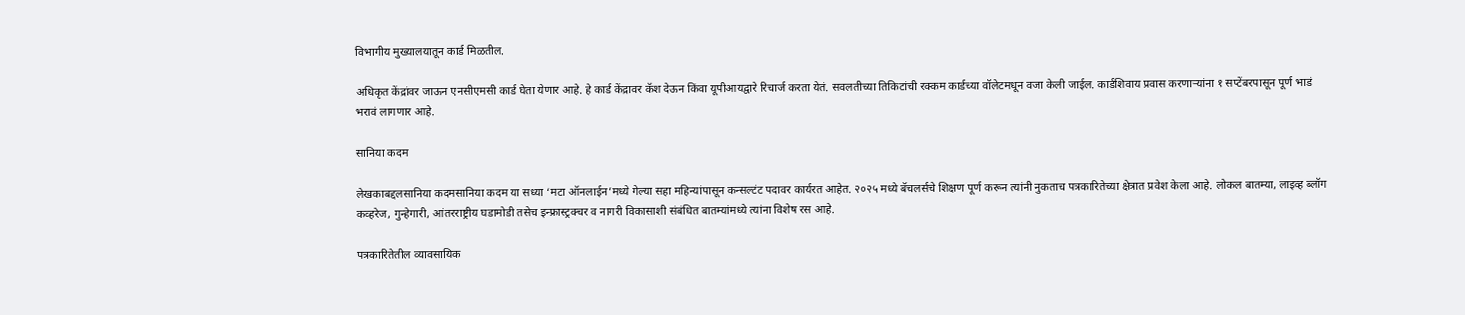विभागीय मुख्यालयातून कार्ड मिळतील.

अधिकृत केंद्रांवर जाऊन एनसीएमसी कार्ड घेता येणार आहे. हे कार्ड केंद्रावर कॅश देऊन किंवा यूपीआयद्वारे रिचार्ज करता येतं. सवलतीच्या तिकिटांची रक्कम कार्डच्या वॉलेटमधून वजा केली जाईल. कार्डशिवाय प्रवास करणाऱ्यांना १ सप्टेंबरपासून पूर्ण भाडं भरावं लागणार आहे.

सानिया कदम

लेखकाबद्दलसानिया कदमसानिया कदम या सध्या ‘मटा ऑनलाईन’मध्ये गेल्या सहा महिन्यांपासून कन्सल्टंट पदावर कार्यरत आहेत. २०२५ मध्ये बॅचलर्सचे शिक्षण पूर्ण करून त्यांनी नुकताच पत्रकारितेच्या क्षेत्रात प्रवेश केला आहे. लोकल बातम्या, लाइव्ह ब्लॉग कव्हरेज, गुन्हेगारी, आंतरराष्ट्रीय घडामोडी तसेच इन्फ्रास्ट्रक्चर व नागरी विकासाशी संबंधित बातम्यांमध्ये त्यांना विशेष रस आहे.

पत्रकारितेतील व्यावसायिक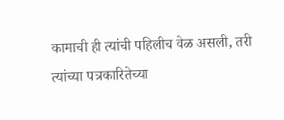कामाची ही त्यांची पहिलीच वेळ असली, तरी त्यांच्या पत्रकारितेच्या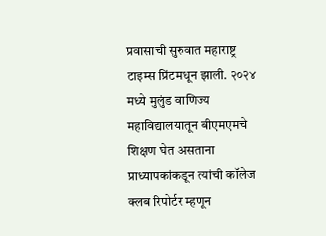प्रवासाची सुरुवात महाराष्ट्र टाइम्स प्रिंटमधून झाली. २०२४ मध्ये मुलुंड वाणिज्य महाविद्यालयातून बीएमएमचे शिक्षण घेत असताना प्राध्यापकांकडून त्यांची कॉलेज क्लब रिपोर्टर म्हणून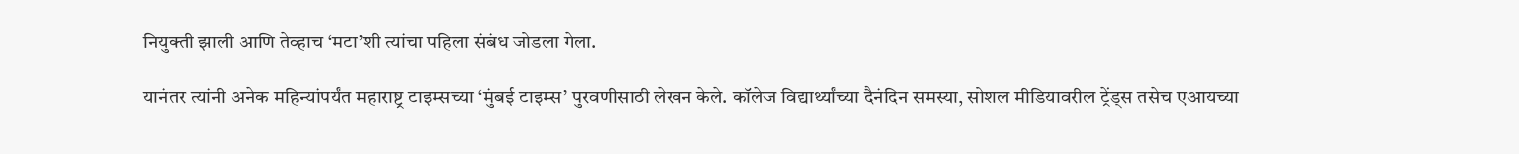नियुक्ती झाली आणि तेव्हाच ‘मटा’शी त्यांचा पहिला संबंध जोडला गेला.

यानंतर त्यांनी अनेक महिन्यांपर्यंत महाराष्ट्र टाइम्सच्या ‘मुंबई टाइम्स’ पुरवणीसाठी लेखन केले. कॉलेज विद्यार्थ्यांच्या दैनंदिन समस्या, सोशल मीडियावरील ट्रेंड्स तसेच एआयच्या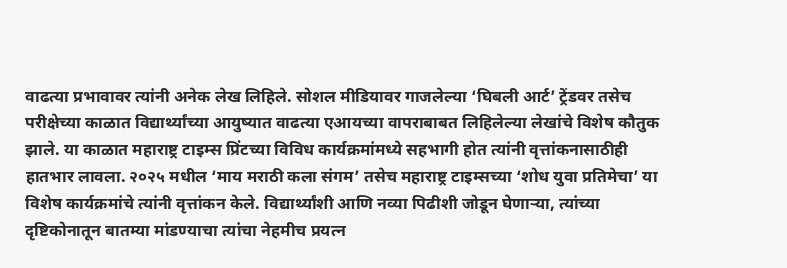वाढत्या प्रभावावर त्यांनी अनेक लेख लिहिले. सोशल मीडियावर गाजलेल्या ‘घिबली आर्ट’ ट्रेंडवर तसेच परीक्षेच्या काळात विद्यार्थ्यांच्या आयुष्यात वाढत्या एआयच्या वापराबाबत लिहिलेल्या लेखांचे विशेष कौतुक झाले. या काळात महाराष्ट्र टाइम्स प्रिंटच्या विविध कार्यक्रमांमध्ये सहभागी होत त्यांनी वृत्तांकनासाठीही हातभार लावला. २०२५ मधील ‘माय मराठी कला संगम’ तसेच महाराष्ट्र टाइम्सच्या ‘शोध युवा प्रतिमेचा’ या विशेष कार्यक्रमांचे त्यांनी वृत्तांकन केले. विद्यार्थ्यांशी आणि नव्या पिढीशी जोडून घेणाऱ्या, त्यांच्या दृष्टिकोनातून बातम्या मांडण्याचा त्यांचा नेहमीच प्रयत्न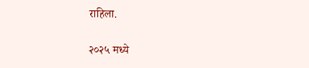राहिला.

२०२५ मध्ये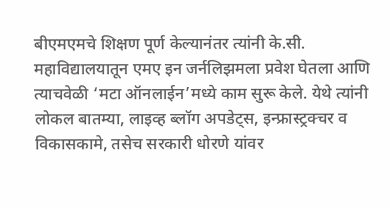बीएमएमचे शिक्षण पूर्ण केल्यानंतर त्यांनी के.सी. महाविद्यालयातून एमए इन जर्नलिझमला प्रवेश घेतला आणि त्याचवेळी ‘मटा ऑनलाईन’मध्ये काम सुरू केले. येथे त्यांनी लोकल बातम्या, लाइव्ह ब्लॉग अपडेट्स, इन्फ्रास्ट्रक्चर व विकासकामे, तसेच सरकारी धोरणे यांवर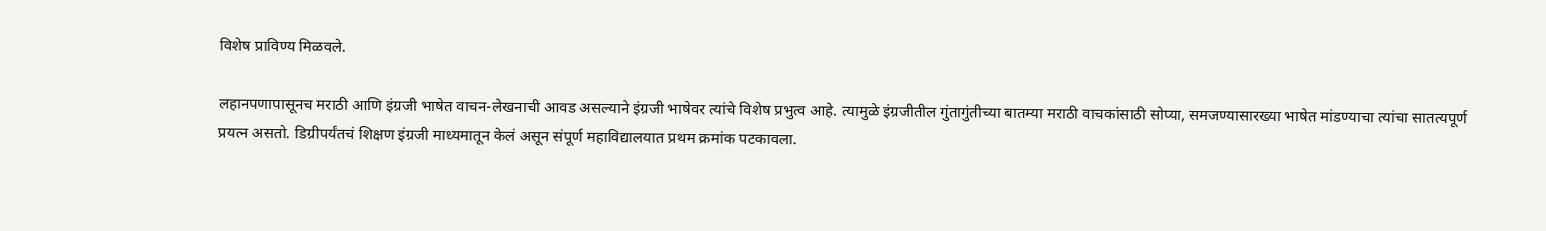विशेष प्राविण्य मिळवले.

लहानपणापासूनच मराठी आणि इंग्रजी भाषेत वाचन-लेखनाची आवड असल्याने इंग्रजी भाषेवर त्यांचे विशेष प्रभुत्व आहे. त्यामुळे इंग्रजीतील गुंतागुंतीच्या बातम्या मराठी वाचकांसाठी सोप्या, समजण्यासारख्या भाषेत मांडण्याचा त्यांचा सातत्यपूर्ण प्रयत्न असतो. डिग्रीपर्यंतचं शिक्षण इंग्रजी माध्यमातून केलं असून संपूर्ण महाविद्यालयात प्रथम क्रमांक पटकावला.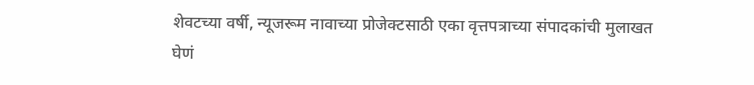शेवटच्या वर्षी, न्यूजरूम नावाच्या प्रोजेक्टसाठी एका वृत्तपत्राच्या संपादकांची मुलाखत घेणं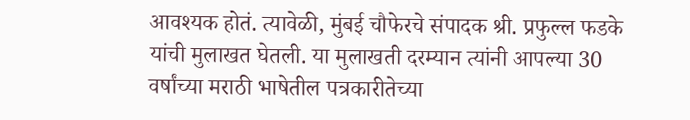आवश्यक होतं. त्यावेळी, मुंबई चौफेरचे संपादक श्री. प्रफुल्ल फडके यांची मुलाखत घेतली. या मुलाखती दरम्यान त्यांनी आपल्या 30 वर्षांच्या मराठी भाषेतील पत्रकारीतेच्या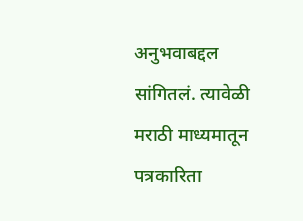अनुभवाबद्दल सांगितलं. त्यावेळी मराठी माध्यमातून पत्रकारिता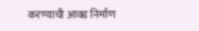करण्याची आवड निर्माण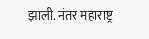झाली. नंतर महाराष्ट्र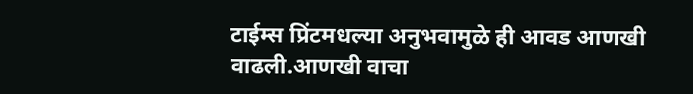टाईम्स प्रिंटमधल्या अनुभवामुळे ही आवड आणखी वाढली.आणखी वाचा